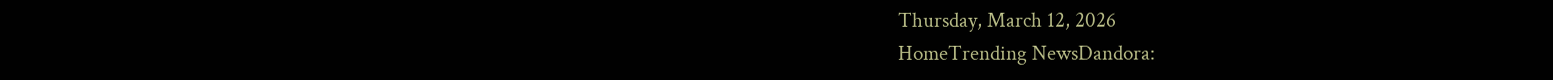Thursday, March 12, 2026
HomeTrending NewsDandora: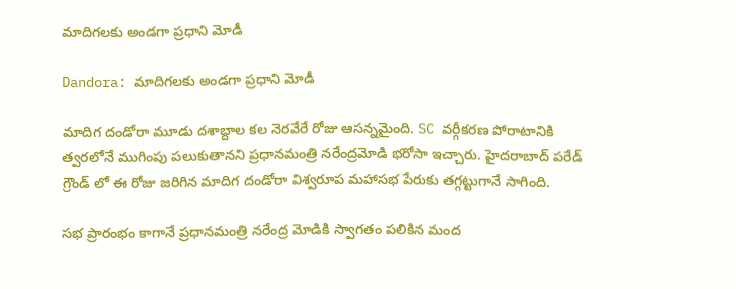మాదిగలకు అండగా ప్రధాని మోడీ

Dandora: మాదిగలకు అండగా ప్రధాని మోడీ

మాదిగ దండోరా మూడు దశాబ్దాల కల నెరవేరే రోజు ఆసన్నమైంది. SC వర్గీకరణ పోరాటానికి త్వరలోనే ముగింపు పలుకుతానని ప్రధానమంత్రి నరేంద్రమోడి భరోసా ఇచ్చారు. హైదరాబాద్ పరేడ్ గ్రౌండ్ లో ఈ రోజు జరిగిన మాదిగ దండోరా విశ్వరూప మహాసభ పేరుకు తగ్గట్టుగానే సాగింది.

సభ ప్రారంభం కాగానే ప్రధానమంత్రి నరేంద్ర మోడికి స్వాగతం పలికిన మంద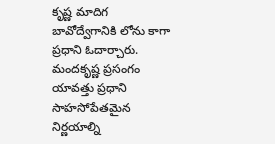కృష్ణ మాదిగ బావోద్వేగానికి లోను కాగా ప్రధాని ఓదార్చారు. మందకృష్ణ ప్రసంగం యావత్తు ప్రధాని సాహసోపేతమైన నిర్ణయాల్ని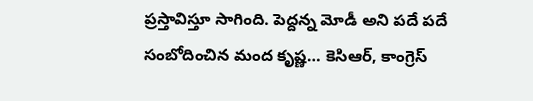ప్రస్తావిస్తూ సాగింది. పెద్దన్న మోడీ అని పదే పదే సంబోదించిన మంద కృష్ణ… కెసిఆర్, కాంగ్రెస్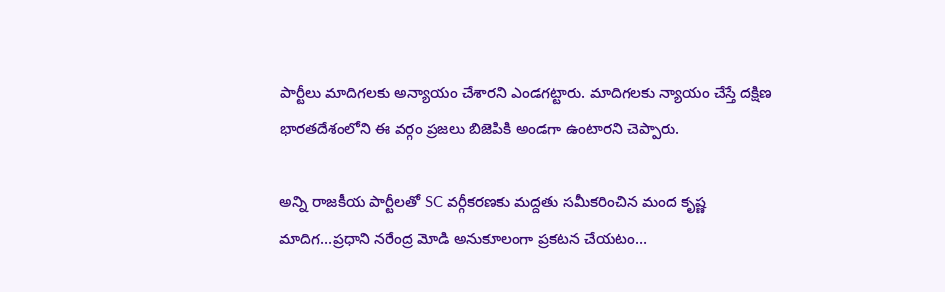పార్టీలు మాదిగలకు అన్యాయం చేశారని ఎండగట్టారు. మాదిగలకు న్యాయం చేస్తే దక్షిణ భారతదేశంలోని ఈ వర్గం ప్రజలు బిజెపికి అండగా ఉంటారని చెప్పారు.

అన్ని రాజకీయ పార్టీలతో SC వర్గీకరణకు మద్దతు సమీకరించిన మంద కృష్ణ మాదిగ…ప్రధాని నరేంద్ర మోడి అనుకూలంగా ప్రకటన చేయటం…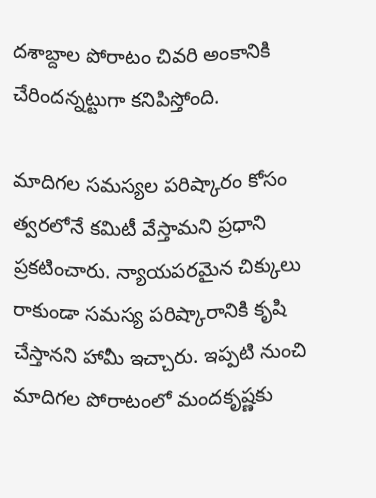దశాబ్దాల పోరాటం చివరి అంకానికి చేరిందన్నట్టుగా కనిపిస్తోంది.

మాదిగల సమస్యల పరిష్కారం కోసం త్వరలోనే కమిటీ వేస్తామని ప్రధాని ప్రకటించారు. న్యాయపరమైన చిక్కులు రాకుండా సమస్య పరిష్కారానికి కృషి చేస్తానని హామీ ఇచ్చారు. ఇప్పటి నుంచి మాదిగల పోరాటంలో మందకృష్ణకు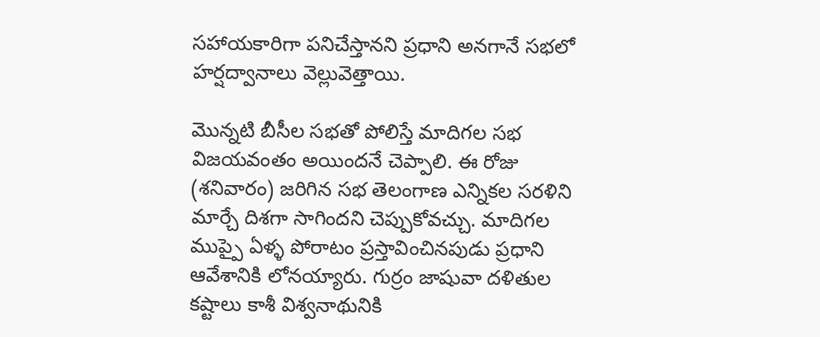సహాయకారిగా పనిచేస్తానని ప్రధాని అనగానే సభలో హర్షద్వానాలు వెల్లువెత్తాయి.

మొన్నటి బీసీల సభతో పోలిస్తే మాదిగల సభ విజయవంతం అయిందనే చెప్పాలి. ఈ రోజు (శనివారం) జరిగిన సభ తెలంగాణ ఎన్నికల సరళిని మార్చే దిశగా సాగిందని చెప్పుకోవచ్చు. మాదిగల ముప్పై ఏళ్ళ పోరాటం ప్రస్తావించినపుడు ప్రధాని ఆవేశానికి లోనయ్యారు. గుర్రం జాషువా దళితుల కష్టాలు కాశీ విశ్వనాథునికి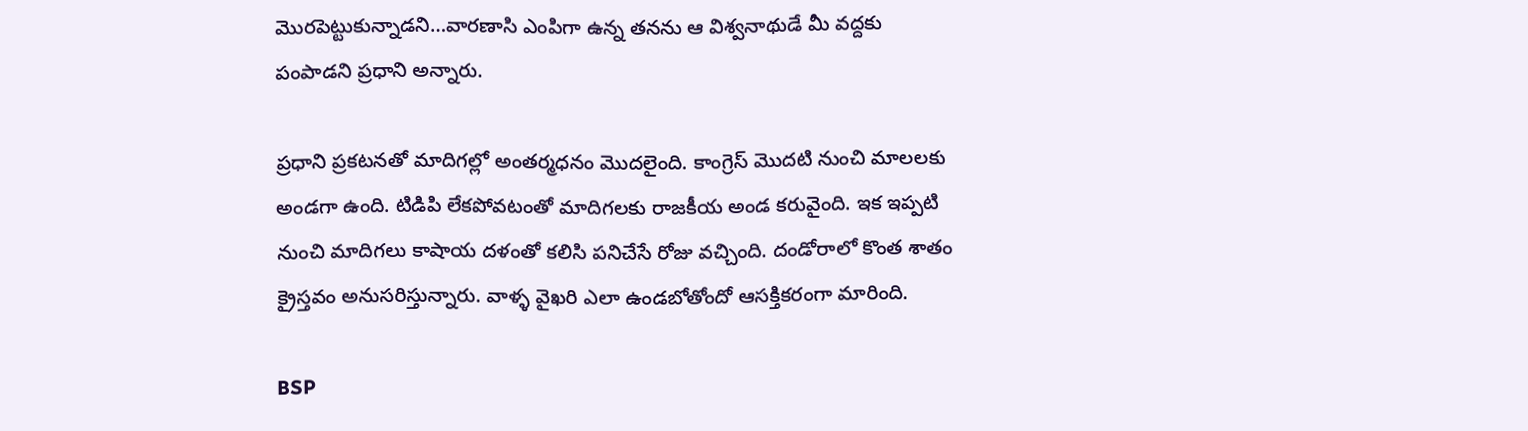మొరపెట్టుకున్నాడని…వారణాసి ఎంపిగా ఉన్న తనను ఆ విశ్వనాథుడే మీ వద్దకు పంపాడని ప్రధాని అన్నారు.

ప్రధాని ప్రకటనతో మాదిగల్లో అంతర్మధనం మొదలైంది. కాంగ్రెస్ మొదటి నుంచి మాలలకు అండగా ఉంది. టిడిపి లేకపోవటంతో మాదిగలకు రాజకీయ అండ కరువైంది. ఇక ఇప్పటి నుంచి మాదిగలు కాషాయ దళంతో కలిసి పనిచేసే రోజు వచ్చింది. దండోరాలో కొంత శాతం క్రైస్తవం అనుసరిస్తున్నారు. వాళ్ళ వైఖరి ఎలా ఉండబోతోందో ఆసక్తికరంగా మారింది.

BSP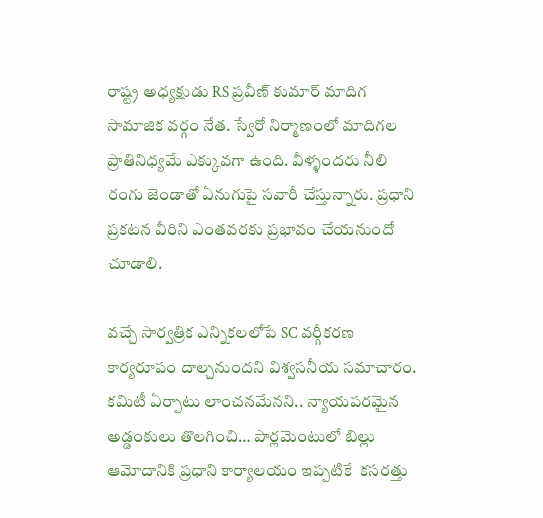రాష్ట్ర అధ్యక్షుడు RS ప్రవీణ్ కుమార్ మాదిగ సామాజిక వర్గం నేత. స్వేరో నిర్మాణంలో మాదిగల ప్రాతినిధ్యమే ఎక్కువగా ఉంది. వీళ్ళందరు నీలి రంగు జెండాతో ఏనుగుపై సవారీ చేస్తున్నారు. ప్రధాని ప్రకటన వీరిని ఎంతవరకు ప్రభావం చేయనుందో చూడాలి.

వచ్చే సార్వత్రిక ఎన్నికలలోపే SC వర్గీకరణ కార్యరూపం దాల్చనుందని విశ్వసనీయ సమాచారం. కమిటీ ఏర్పాటు లాంచనమేనని.. న్యాయపరమైన అడ్డంకులు తొలగించి… పార్లమెంటులో బిల్లు ఆమోదానికి ప్రధాని కార్యాలయం ఇప్పటికే  కసరత్తు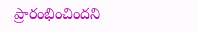ప్రారంభించిందని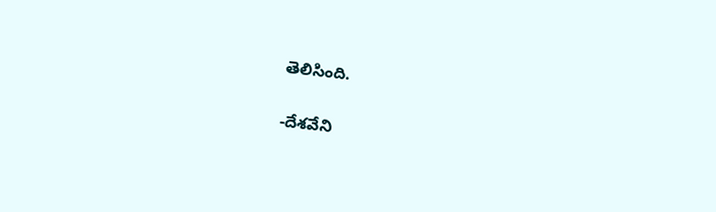తెలిసింది.

-దేశవేని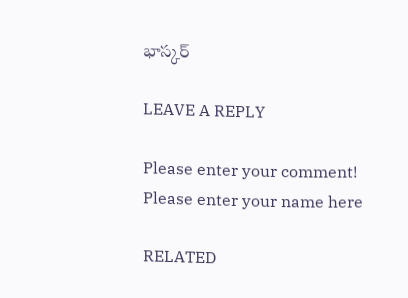భాస్కర్

LEAVE A REPLY

Please enter your comment!
Please enter your name here

RELATED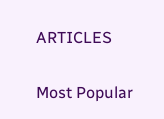ARTICLES

Most Popular